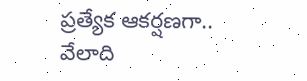ప్రత్యేక ఆకర్షణగా.. వేలాది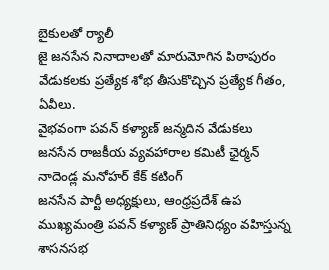బైకులతో ర్యాలీ
జై జనసేన నినాదాలతో మారుమోగిన పిఠాపురం
వేడుకలకు ప్రత్యేక శోభ తీసుకొచ్చిన ప్రత్యేక గీతం, ఏవీలు.
వైభవంగా పవన్ కళ్యాణ్ జన్మదిన వేడుకలు
జనసేన రాజకీయ వ్యవహారాల కమిటీ ఛైర్మన్ నాదెండ్ల మనోహర్ కేక్ కటింగ్
జనసేన పార్టీ అధ్యక్షులు, ఆంధ్రప్రదేశ్ ఉప ముఖ్యమంత్రి పవన్ కళ్యాణ్ ప్రాతినిధ్యం వహిస్తున్న శాసనసభ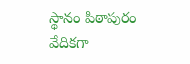స్థానం పిఠాపురం వేదికగా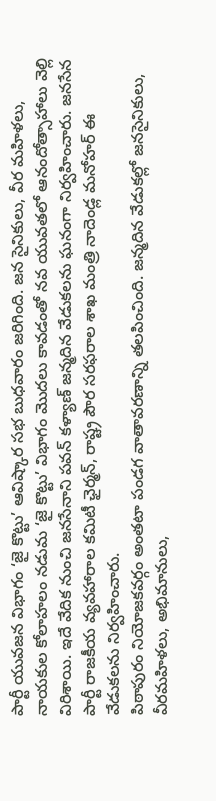పార్టీ యువజన విభాగం ‘జై కొట్టు’ ఆవిష్కార సభ బుధవారం జరిగింది. జన సైనికులు, వీర మహిళలు, నాయకుల కోలాహలం నడుమ ‘జై కొట్టు’ విభాగం మొదలు కావడంతో నవ యువతలో ఆనందోత్సాహాలు వెల్లి విరిశాయి. ఇదే వేదిక నుంచి జనసేనాని పవన్ కళ్యాణ్ జన్మదిన వేడుకలను ఘనంగా నిర్వహించారు. జనసేన పార్టీ రాజకీయ వ్యవహారాల కమిటీ ఛైర్మన్, రాష్ట్ర పౌర సరఫరాల శాఖ మంత్రి నాదెండ్ల మనోహర్ ఈ వేడుకలను నిర్వహించారు.
పిఠాపురం నియోజకవర్గం అంతటా పండగ వాతావరణాన్ని తలపించింది. జన్మదిన వేడుకల్లో జనసైనికులు, వీరమహిళలు, అభిమానులు,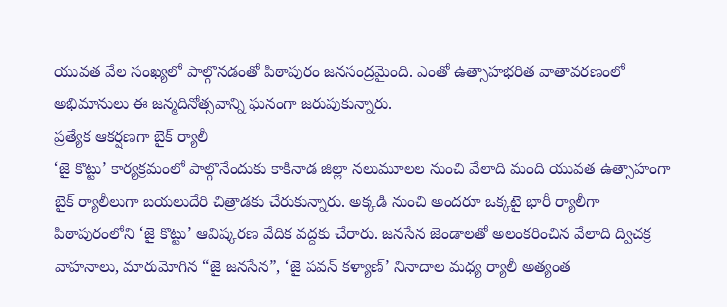యువత వేల సంఖ్యలో పాల్గొనడంతో పిఠాపురం జనసంద్రమైంది. ఎంతో ఉత్సాహభరిత వాతావరణంలో అభిమానులు ఈ జన్మదినోత్సవాన్ని ఘనంగా జరుపుకున్నారు.
ప్రత్యేక ఆకర్షణగా బైక్ ర్యాలీ
‘జై కొట్టు’ కార్యక్రమంలో పాల్గొనేందుకు కాకినాడ జిల్లా నలుమూలల నుంచి వేలాది మంది యువత ఉత్సాహంగా బైక్ ర్యాలీలుగా బయలుదేరి చిత్రాడకు చేరుకున్నారు. అక్కడి నుంచి అందరూ ఒక్కటై భారీ ర్యాలీగా పిఠాపురంలోని ‘జై కొట్టు’ ఆవిష్కరణ వేదిక వద్దకు చేరారు. జనసేన జెండాలతో అలంకరించిన వేలాది ద్విచక్ర వాహనాలు, మారుమోగిన “జై జనసేన”, ‘జై పవన్ కళ్యాణ్’ నినాదాల మధ్య ర్యాలీ అత్యంత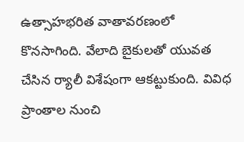ఉత్సాహభరిత వాతావరణంలో కొనసాగింది. వేలాది బైకులతో యువత చేసిన ర్యాలీ విశేషంగా ఆకట్టుకుంది. వివిధ ప్రాంతాల నుంచి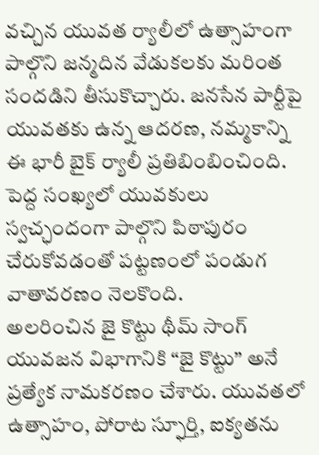వచ్చిన యువత ర్యాలీలో ఉత్సాహంగా పాల్గొని జన్మదిన వేడుకలకు మరింత సందడిని తీసుకొచ్చారు. జనసేన పార్టీపై యువతకు ఉన్న ఆదరణ, నమ్మకాన్ని ఈ భారీ బైక్ ర్యాలీ ప్రతిబింబించింది. పెద్ద సంఖ్యలో యువకులు స్వచ్ఛందంగా పాల్గొని పిఠాపురం చేరుకోవడంతో పట్టణంలో పండుగ వాతావరణం నెలకొంది.
అలరించిన జై కొట్టు థీమ్ సాంగ్
యువజన విభాగానికి “జై కొట్టు” అనే ప్రత్యేక నామకరణం చేశారు. యువతలో ఉత్సాహం, పోరాట స్ఫూర్తి, ఐక్యతను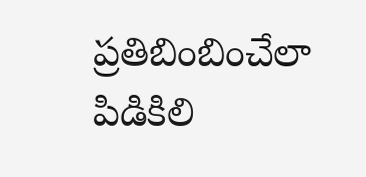ప్రతిబింబించేలా పిడికిలి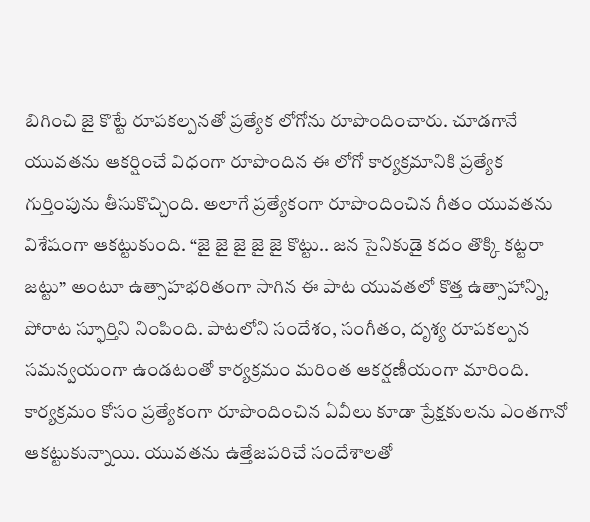బిగించి జై కొట్టే రూపకల్పనతో ప్రత్యేక లోగోను రూపొందించారు. చూడగానే యువతను ఆకర్షించే విధంగా రూపొందిన ఈ లోగో కార్యక్రమానికి ప్రత్యేక గుర్తింపును తీసుకొచ్చింది. అలాగే ప్రత్యేకంగా రూపొందించిన గీతం యువతను విశేషంగా ఆకట్టుకుంది. “జై జై జై జై జై కొట్టు.. జన సైనికుడై కదం తొక్కి కట్టరా జట్టు” అంటూ ఉత్సాహభరితంగా సాగిన ఈ పాట యువతలో కొత్త ఉత్సాహాన్ని, పోరాట స్ఫూర్తిని నింపింది. పాటలోని సందేశం, సంగీతం, దృశ్య రూపకల్పన సమన్వయంగా ఉండటంతో కార్యక్రమం మరింత ఆకర్షణీయంగా మారింది. కార్యక్రమం కోసం ప్రత్యేకంగా రూపొందించిన ఏవీలు కూడా ప్రేక్షకులను ఎంతగానో ఆకట్టుకున్నాయి. యువతను ఉత్తేజపరిచే సందేశాలతో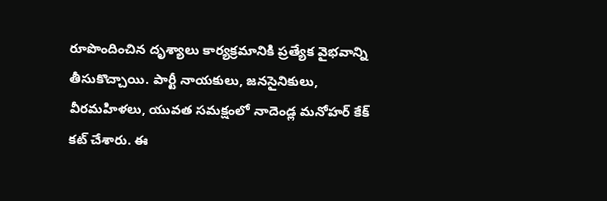రూపొందించిన దృశ్యాలు కార్యక్రమానికి ప్రత్యేక వైభవాన్ని తీసుకొచ్చాయి. పార్టీ నాయకులు, జనసైనికులు, వీరమహిళలు, యువత సమక్షంలో నాదెండ్ల మనోహర్ కేక్ కట్ చేశారు. ఈ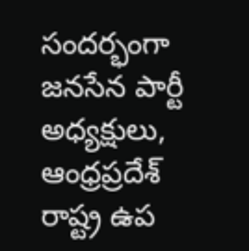సందర్భంగా జనసేన పార్టీ అధ్యక్షులు, ఆంధ్రప్రదేశ్ రాష్ట్ర ఉప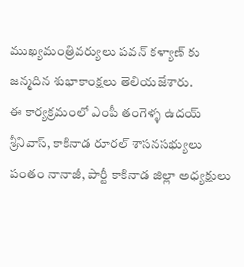ముఖ్యమంత్రివర్యులు పవన్ కళ్యాణ్ కు జన్మదిన శుభాకాంక్షలు తెలియజేశారు.
ఈ కార్యక్రమంలో ఎంపీ తంగెళ్ళ ఉదయ్ శ్రీనివాస్, కాకినాడ రూరల్ శాసనసభ్యులు పంతం నానాజీ, పార్టీ కాకినాడ జిల్లా అధ్యక్షులు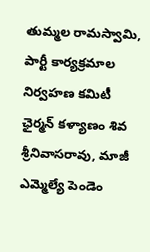తుమ్మల రామస్వామి, పార్టీ కార్యక్రమాల నిర్వహణ కమిటీ ఛైర్మన్ కళ్యాణం శివ శ్రీనివాసరావు, మాజీ ఎమ్మెల్యే పెండెం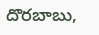దొరబాబు,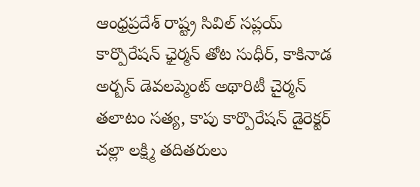ఆంధ్రప్రదేశ్ రాష్ట్ర సివిల్ సప్లయ్ కార్పొరేషన్ ఛైర్మన్ తోట సుధీర్, కాకినాడ అర్బన్ డెవలప్మెంట్ అథారిటీ చైర్మన్ తలాటం సత్య, కాపు కార్పొరేషన్ డైరెక్టర్ చల్లా లక్ష్మి తదితరులు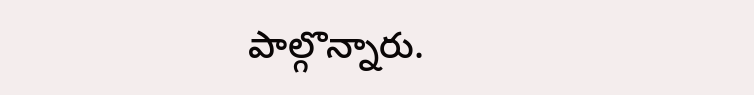పాల్గొన్నారు.